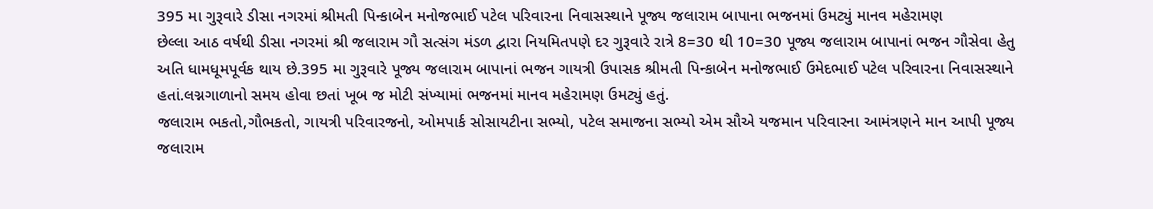395 મા ગુરૂવારે ડીસા નગરમાં શ્રીમતી પિન્કાબેન મનોજભાઈ પટેલ પરિવારના નિવાસસ્થાને પૂજ્ય જલારામ બાપાના ભજનમાં ઉમટ્યું માનવ મહેરામણ
છેલ્લા આઠ વર્ષથી ડીસા નગરમાં શ્રી જલારામ ગૌ સત્સંગ મંડળ દ્વારા નિયમિતપણે દર ગુરૂવારે રાત્રે 8=30 થી 10=30 પૂજ્ય જલારામ બાપાનાં ભજન ગૌસેવા હેતુ અતિ ધામધૂમપૂર્વક થાય છે.395 મા ગુરૂવારે પૂજ્ય જલારામ બાપાનાં ભજન ગાયત્રી ઉપાસક શ્રીમતી પિન્કાબેન મનોજભાઈ ઉમેદભાઈ પટેલ પરિવારના નિવાસસ્થાને હતાં.લગ્નગાળાનો સમય હોવા છતાં ખૂબ જ મોટી સંખ્યામાં ભજનમાં માનવ મહેરામણ ઉમટ્યું હતું.
જલારામ ભકતો,ગૌભકતો, ગાયત્રી પરિવારજનો, ઓમપાર્ક સોસાયટીના સભ્યો, પટેલ સમાજના સભ્યો એમ સૌએ યજમાન પરિવારના આમંત્રણને માન આપી પૂજ્ય જલારામ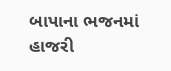બાપાના ભજનમાં હાજરી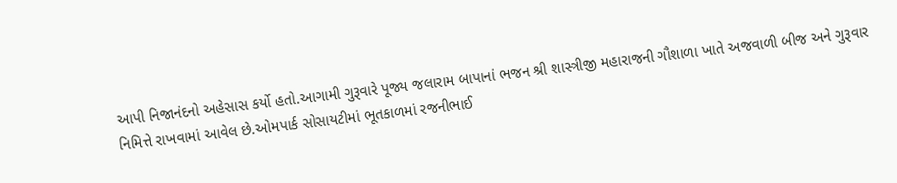આપી નિજાનંદનો અહેસાસ કર્યો હતો.આગામી ગુરૂવારે પૂજ્ય જલારામ બાપાનાં ભજન શ્રી શાસ્ત્રીજી મહારાજની ગૌશાળા ખાતે અજવાળી બીજ અને ગુરૂવાર નિમિત્તે રાખવામાં આવેલ છે.ઓમપાર્ક સોસાયટીમાં ભૂતકાળમાં રજનીભાઈ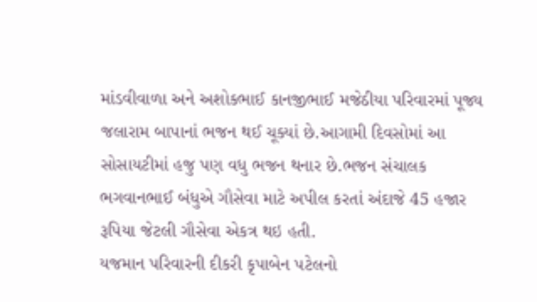માંડવીવાળા અને અશોકભાઈ કાનજીભાઈ મજેઠીયા પરિવારમાં પૂજ્ય જલારામ બાપાનાં ભજન થઈ ચૂક્યાં છે.આગામી દિવસોમાં આ સોસાયટીમાં હજુ પણ વધુ ભજન થનાર છે.ભજન સંચાલક ભગવાનભાઈ બંધુએ ગૌસેવા માટે અપીલ કરતાં અંદાજે 45 હજાર રૂપિયા જેટલી ગૌસેવા એકત્ર થઇ હતી.
યજમાન પરિવારની દીકરી કૃપાબેન પટેલનો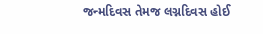જન્મદિવસ તેમજ લગ્નદિવસ હોઈ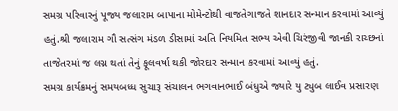સમગ્ર પરિવારનું પૂજ્ય જલારામ બાપાના મોમેન્ટોથી વાજતેગાજતે શાનદાર સન્માન કરવામાં આવ્યું હતું.શ્રી જલારામ ગૌ સત્સંગ મંડળ ડીસામાં અતિ નિયમિત સભ્ય એવી ચિરંજીવી જાનકી રાચ્છનાં તાજેતરમાં જ લગ્ન થતાં તેનું ફૂલવર્ષા થકી જોરદાર સન્માન કરવામાં આવ્યું હતું.
સમગ્ર કાર્યક્રમનું સમયબધ્ધ સુચારૂ સંચાલન ભગવાનભાઈ બંધુએ જ્યારે યુ ટ્યુબ લાઈવ પ્રસારણ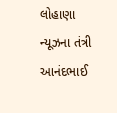લોહાણા ન્યૂઝના તંત્રી આનંદભાઈ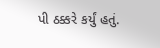પી ઠક્કરે કર્યું હતું.